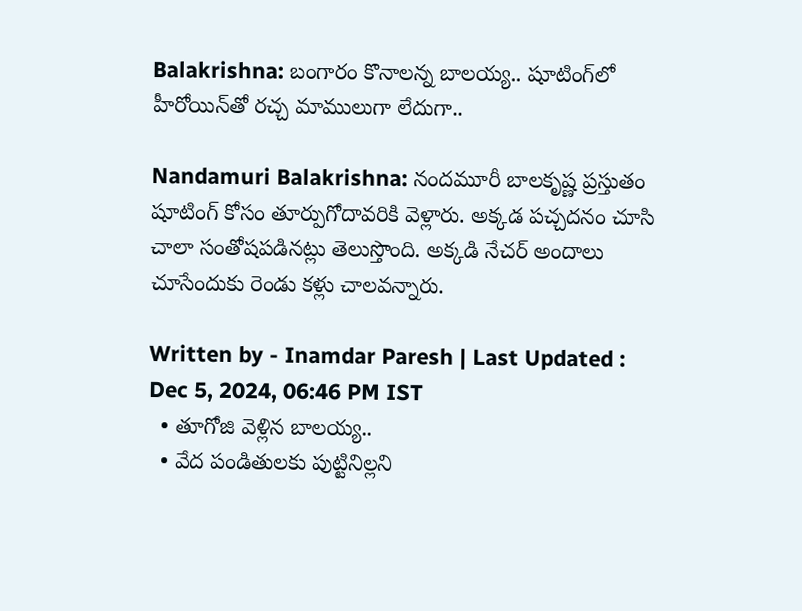Balakrishna: బంగారం కొనాలన్న బాలయ్య.. షూటింగ్‌‌లో హీరోయిన్‌తో రచ్చ మాములుగా లేదుగా..

Nandamuri Balakrishna: నందమూరీ బాలకృష్ణ ప్రస్తుతం షూటింగ్ కోసం తూర్పుగోదావరికి వెళ్లారు. అక్కడ పచ్చదనం చూసి చాలా సంతోషపడినట్లు తెలుస్తొంది. అక్కడి నేచర్ అందాలు చూసేందుకు రెండు కళ్లు చాలవన్నారు.

Written by - Inamdar Paresh | Last Updated : Dec 5, 2024, 06:46 PM IST
  • తూగోజి వెళ్లిన బాలయ్య..
  • వేద పండితులకు పుట్టినిల్లని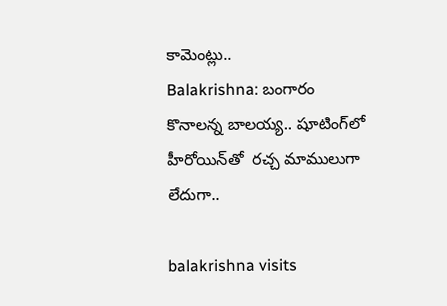కామెంట్లు..
Balakrishna: బంగారం కొనాలన్న బాలయ్య.. షూటింగ్‌‌లో హీరోయిన్‌తో  రచ్చ మాములుగా లేదుగా..

balakrishna visits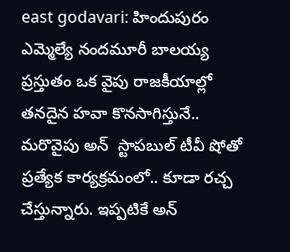east godavari: హిందుపురం ఎమ్మెల్యే నందమూరీ బాలయ్య ప్రస్తుతం ఒక వైపు రాజకీయాల్లో తనదైన హవా కొనసాగిస్తునే.. మరొవైపు అన్  స్టాపబుల్ టీవీ షోతో ప్రత్యేక కార్యక్రమంలో.. కూడా రచ్చ చేస్తున్నారు. ఇప్పటికే అన్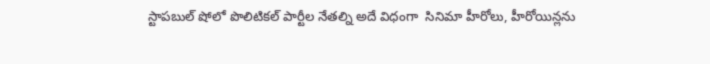స్టాపబుల్ షోలో పొలిటికల్ పార్టీల నేతల్ని అదే విధంగా  సినిమా హీరోలు, హీరోయిన్లను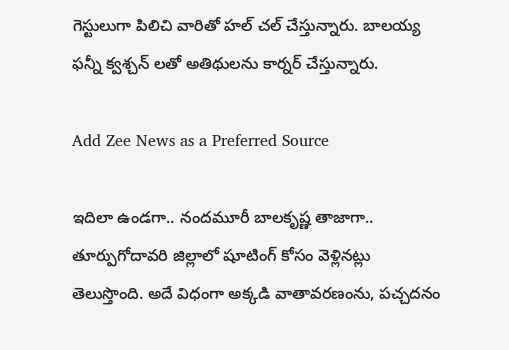గెస్టులుగా పిలిచి వారితో హల్ చల్ చేస్తున్నారు. బాలయ్య ఫన్నీ క్వశ్చన్ లతో అతిథులను కార్నర్ చేస్తున్నారు.

Add Zee News as a Preferred Source

ఇదిలా ఉండగా.. నందమూరీ బాలకృష్ణ తాజాగా.. తూర్పుగోదావరి జిల్లాలో షూటింగ్ కోసం వెళ్లినట్లు తెలుస్తొంది. అదే విధంగా అక్కడి వాతావరణంను, పచ్చదనం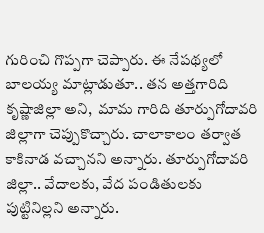గురించి గొప్పగా చెప్పారు. ఈ నేపథ్యలో బాలయ్య మాట్లాడుతూ.. తన అత్తగారిది కృష్ణాజిల్లా అని,  మామ గారిది తూర్పుగోదావరి జిల్లాగా చెప్పుకొచ్చారు. చాలాకాలం తర్వాత కాకినాడ వచ్చానని అన్నారు. తూర్పుగోదావరి జిల్లా.. వేదాలకు, వేద పండితులకు పుట్టినిల్లని అన్నారు.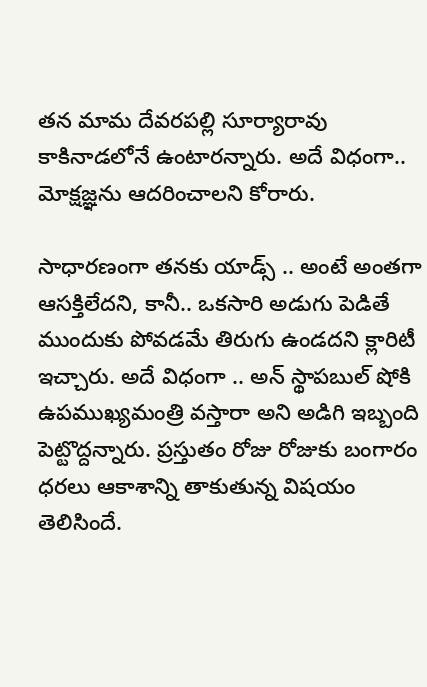తన మామ దేవరపల్లి సూర్యారావు కాకినాడలోనే ఉంటారన్నారు. అదే విధంగా..  మోక్షజ్ఞను ఆదరించాలని కోరారు.

సాధారణంగా తనకు యాడ్స్ .. అంటే అంతగా ఆసక్తిలేదని, కానీ.. ఒకసారి అడుగు పెడితే ముందుకు పోవడమే తిరుగు ఉండదని క్లారిటీ ఇచ్చారు. అదే విధంగా .. అన్ స్థాపబుల్ షోకి ఉపముఖ్యమంత్రి వస్తారా అని అడిగి ఇబ్బంది పెట్టొద్దన్నారు. ప్రస్తుతం రోజు రోజుకు బంగారం ధరలు ఆకాశాన్ని తాకుతున్న విషయం తెలిసిందే.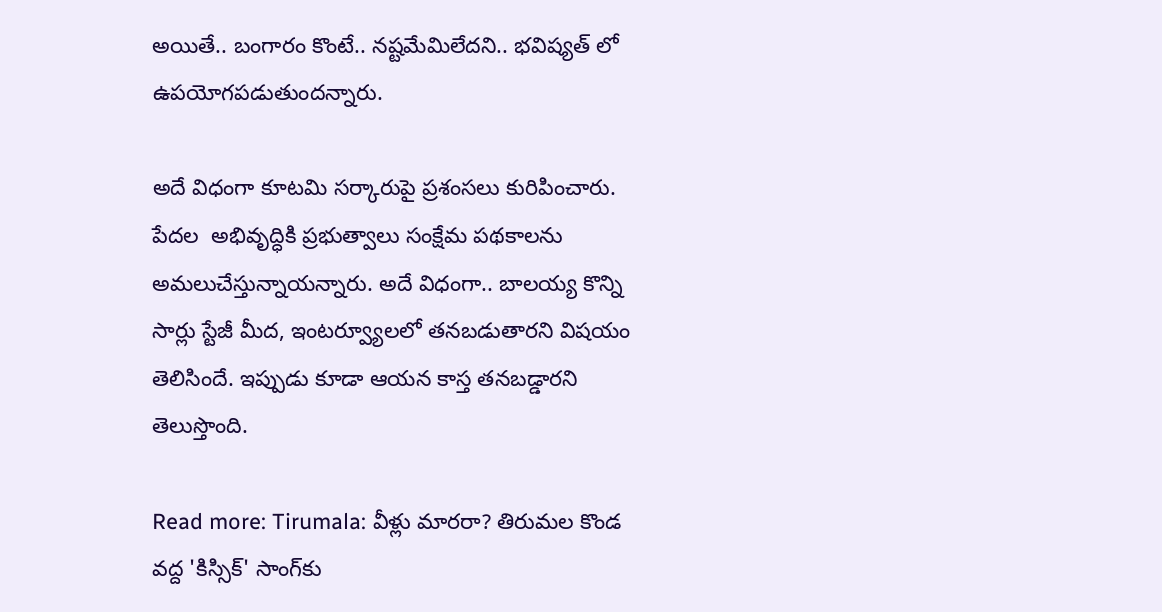అయితే.. బంగారం కొంటే.. నష్టమేమిలేదని.. భవిష్యత్ లో ఉపయోగపడుతుందన్నారు.

అదే విధంగా కూటమి సర్కారుపై ప్రశంసలు కురిపించారు. పేదల  అభివృద్ధికి ప్రభుత్వాలు సంక్షేమ పథకాలను అమలుచేస్తున్నాయన్నారు. అదే విధంగా.. బాలయ్య కొన్ని సార్లు స్టేజీ మీద, ఇంటర్వ్యూలలో తనబడుతారని విషయం తెలిసిందే. ఇప్పుడు కూడా ఆయన కాస్త తనబడ్డారని తెలుస్తొంది.

Read more: Tirumala: వీళ్లు మారరా? తిరుమల కొండ వద్ద 'కిస్సిక్‌' సాంగ్‌కు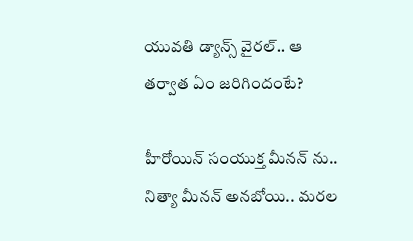యువతి డ్యాన్స్‌ వైరల్‌.. ఆ తర్వాత ఏం జరిగిందంటే?

హీరోయిన్ సంయుక్త మీనన్ ను.. నిత్యా మీనన్ అనబోయి.. మరల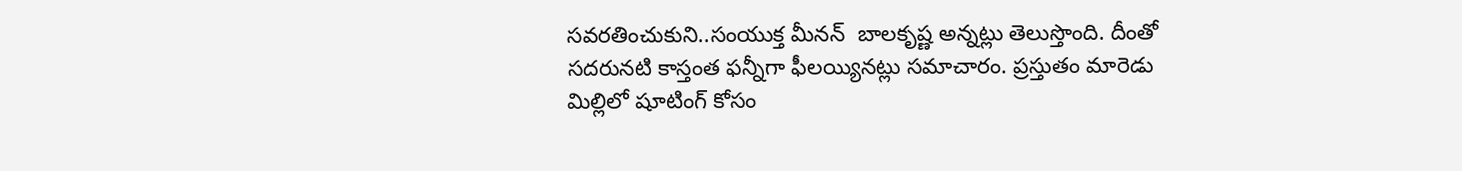సవరతించుకుని..సంయుక్త మీనన్  బాలకృష్ణ అన్నట్లు తెలుస్తొంది. దీంతో సదరునటి కాస్తంత ఫన్నీగా ఫీలయ్యినట్లు సమాచారం. ప్రస్తుతం మారెడు మిల్లిలో షూటింగ్ కోసం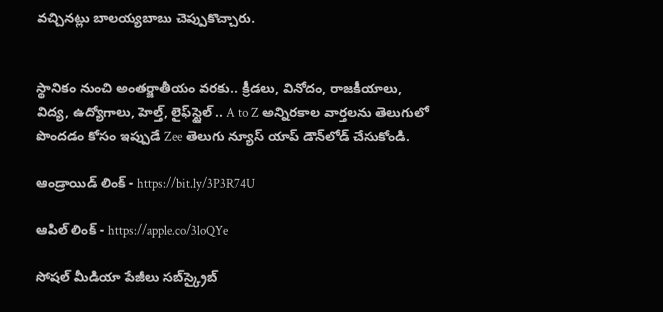వచ్చినట్లు బాలయ్యబాబు చెప్పుకొచ్చారు.


స్థానికం నుంచి అంతర్జాతీయం వరకు.. క్రీడలు, వినోదం, రాజకీయాలు, విద్య, ఉద్యోగాలు, హెల్త్, లైఫ్‌స్టైల్ .. A to Z అన్నిరకాల వార్తలను తెలుగులో పొందడం కోసం ఇప్పుడే Zee తెలుగు న్యూస్ యాప్ డౌన్‌లోడ్ చేసుకోండి.

ఆండ్రాయిడ్ లింక్ - https://bit.ly/3P3R74U

ఆపిల్ లింక్ - https://apple.co/3loQYe

సోషల్ మీడియా పేజీలు సబ్‌స్క్రైబ్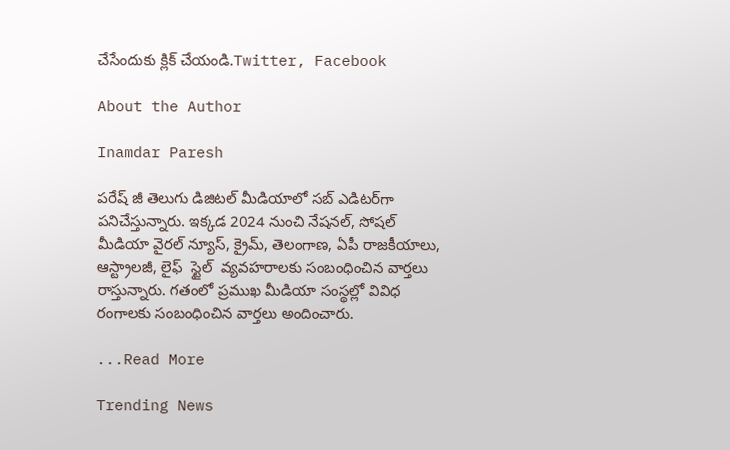చేసేందుకు క్లిక్ చేయండి.Twitter, Facebook

About the Author

Inamdar Paresh

పరేష్ జీ తెలుగు డిజిటల్ మీడియాలో సబ్ ఎడిటర్‌గా పనిచేస్తున్నారు. ఇక్కడ 2024 నుంచి నేషనల్, సోషల్ మీడియా వైరల్ న్యూస్, క్రైమ్, తెలంగాణ, ఏపీ రాజకీయాలు, ఆస్ట్రాలజీ, లైఫ్  స్టైల్  వ్యవహరాలకు సంబంధించిన వార్తలు రాస్తున్నారు. గతంలో ప్రముఖ మీడియా సంస్థల్లో వివిధ రంగాలకు సంబంధించిన వార్తలు అందించారు.

...Read More

Trending News